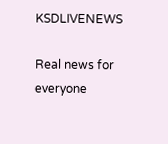KSDLIVENEWS

Real news for everyone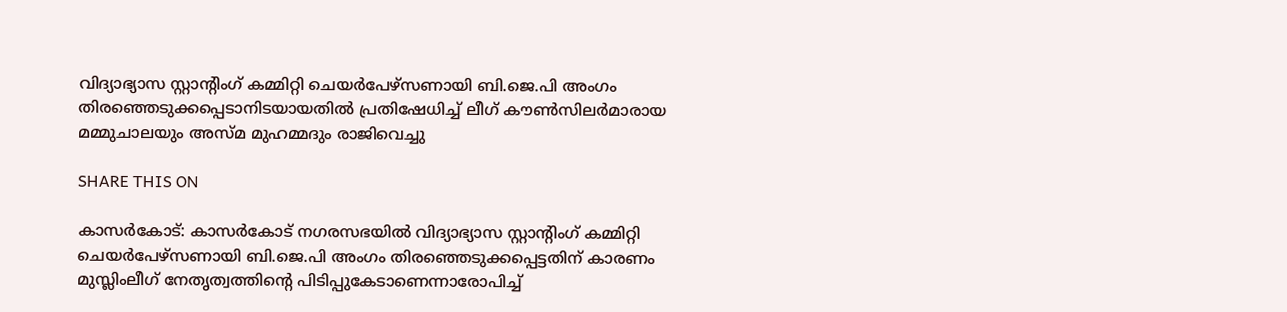വിദ്യാഭ്യാസ സ്റ്റാന്റിംഗ് കമ്മിറ്റി ചെയര്‍പേഴ്സണായി ബി.ജെ.പി അംഗം തിരഞ്ഞെടുക്കപ്പെടാനിടയായതില്‍ പ്രതിഷേധിച്ച് ലീഗ് കൗണ്‍സിലര്‍മാരായ മമ്മുചാലയും അസ്മ മുഹമ്മദും രാജിവെച്ചു

SHARE THIS ON

കാസര്‍കോട്: കാസര്‍കോട് നഗരസഭയില്‍ വിദ്യാഭ്യാസ സ്റ്റാന്റിംഗ് കമ്മിറ്റി ചെയര്‍പേഴ്സണായി ബി.ജെ.പി അംഗം തിരഞ്ഞെടുക്കപ്പെട്ടതിന് കാരണം മുസ്ലിംലീഗ് നേതൃത്വത്തിന്റെ പിടിപ്പുകേടാണെന്നാരോപിച്ച്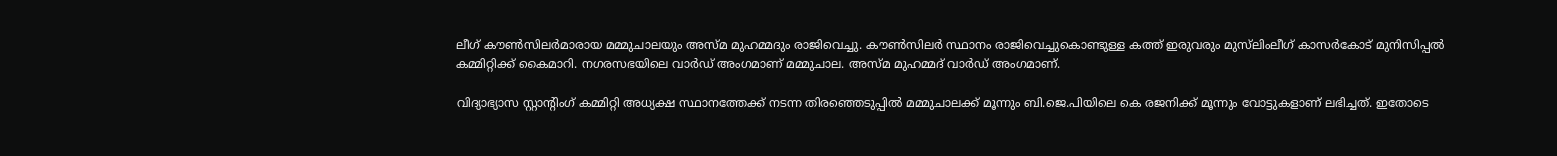ലീഗ് കൗണ്‍സിലര്‍മാരായ മമ്മുചാലയും അസ്മ മുഹമ്മദും രാജിവെച്ചു. കൗണ്‍സിലര്‍ സ്ഥാനം രാജിവെച്ചുകൊണ്ടുള്ള കത്ത് ഇരുവരും മുസ്‌ലിംലീഗ് കാസര്‍കോട് മുനിസിപ്പല്‍ കമ്മിറ്റിക്ക് കൈമാറി. നഗരസഭയിലെ വാര്‍ഡ് അംഗമാണ് മമ്മുചാല. അസ്മ മുഹമ്മദ് വാര്‍ഡ് അംഗമാണ്.

വിദ്യാഭ്യാസ സ്റ്റാന്റിംഗ് കമ്മിറ്റി അധ്യക്ഷ സ്ഥാനത്തേക്ക് നടന്ന തിരഞ്ഞെടുപ്പില്‍ മമ്മുചാലക്ക് മൂന്നും ബി.ജെ.പിയിലെ കെ രജനിക്ക് മൂന്നും വോട്ടുകളാണ് ലഭിച്ചത്. ഇതോടെ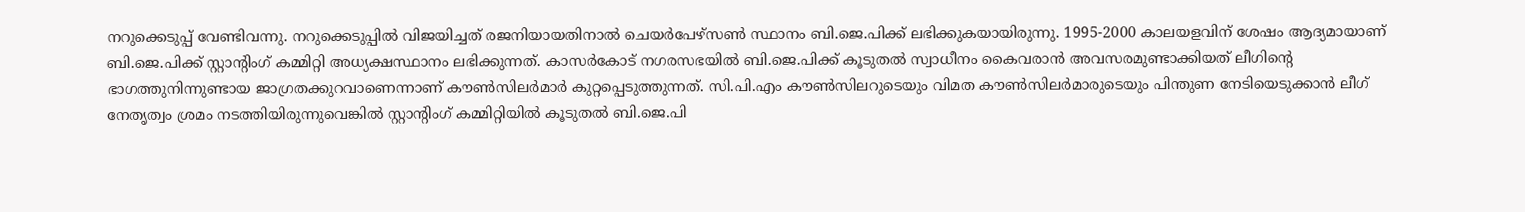നറുക്കെടുപ്പ് വേണ്ടിവന്നു. നറുക്കെടുപ്പില്‍ വിജയിച്ചത് രജനിയായതിനാല്‍ ചെയര്‍പേഴ്സണ്‍ സ്ഥാനം ബി.ജെ.പിക്ക് ലഭിക്കുകയായിരുന്നു. 1995-2000 കാലയളവിന് ശേഷം ആദ്യമായാണ് ബി.ജെ.പിക്ക് സ്റ്റാന്റിംഗ് കമ്മിറ്റി അധ്യക്ഷസ്ഥാനം ലഭിക്കുന്നത്. കാസര്‍കോട് നഗരസഭയില്‍ ബി.ജെ.പിക്ക് കൂടുതല്‍ സ്വാധീനം കൈവരാന്‍ അവസരമുണ്ടാക്കിയത് ലീഗിന്റെ ഭാഗത്തുനിന്നുണ്ടായ ജാഗ്രതക്കുറവാണെന്നാണ് കൗണ്‍സിലര്‍മാര്‍ കുറ്റപ്പെടുത്തുന്നത്. സി.പി.എം കൗണ്‍സിലറുടെയും വിമത കൗണ്‍സിലര്‍മാരുടെയും പിന്തുണ നേടിയെടുക്കാന്‍ ലീഗ് നേതൃത്വം ശ്രമം നടത്തിയിരുന്നുവെങ്കില്‍ സ്റ്റാന്റിംഗ് കമ്മിറ്റിയില്‍ കൂടുതല്‍ ബി.ജെ.പി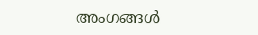അംഗങ്ങള്‍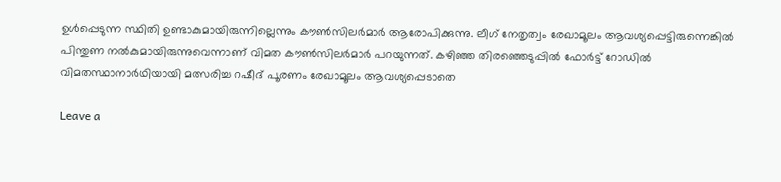ഉള്‍പ്പെടുന്ന സ്ഥിതി ഉണ്ടാകുമായിരുന്നില്ലെന്നും കൗണ്‍സിലര്‍മാര്‍ ആരോപിക്കുന്നു. ലീഗ് നേതൃത്വം രേഖാമൂലം ആവശ്യപ്പെട്ടിരുന്നെങ്കില്‍ പിന്തുണ നല്‍കുമായിരുന്നുവെന്നാണ് വിമത കൗണ്‍സിലര്‍മാര്‍ പറയുന്നത്. കഴിഞ്ഞ തിരഞ്ഞെടുപ്പില്‍ ഫോര്‍ട്ട് റോഡില്‍ വിമതസ്ഥാനാര്‍ഥിയായി മത്സരിച്ച റഷീദ് പൂരണം രേഖാമൂലം ആവശ്യപ്പെടാതെ

Leave a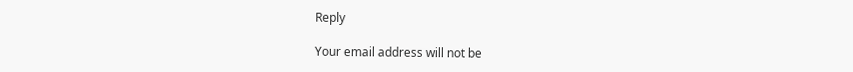Reply

Your email address will not be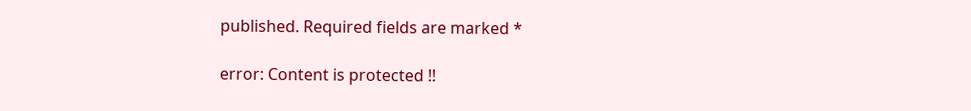published. Required fields are marked *

error: Content is protected !!